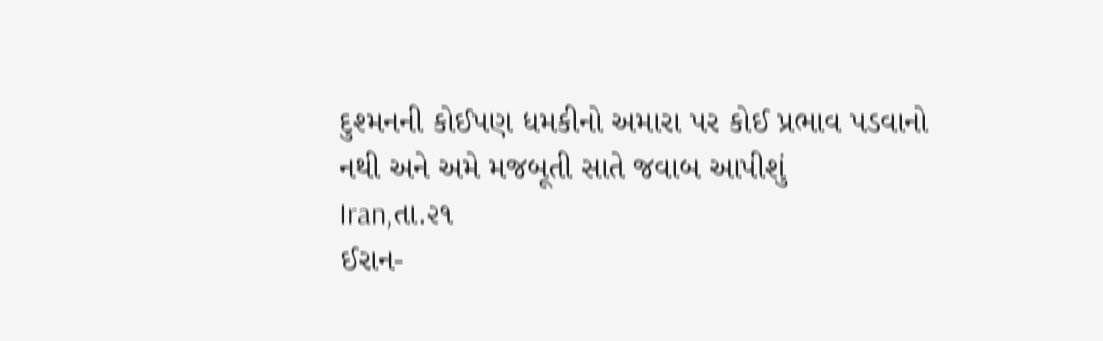દુશ્મનની કોઈપણ ધમકીનો અમારા પર કોઈ પ્રભાવ પડવાનો નથી અને અમે મજબૂતી સાતે જવાબ આપીશું
Iran,તા.૨૧
ઈરાન-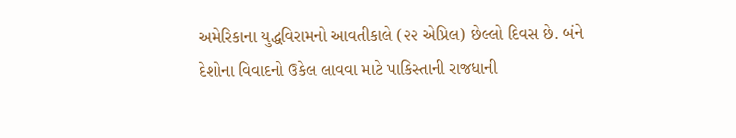અમેરિકાના યુદ્ધવિરામનો આવતીકાલે (૨૨ એપ્રિલ) છેલ્લો દિવસ છે. બંને દેશોના વિવાદનો ઉકેલ લાવવા માટે પાકિસ્તાની રાજધાની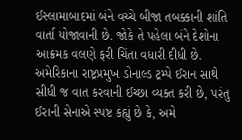ઈસ્લામાબાદમાં બંને વચ્ચે બીજા તબક્કાની શાંતિ વાર્તા યોજાવાની છે. જોકે તે પહેલા બંને દેશોના આક્રમક વલણે ફરી ચિંતા વધારી દીધી છે. અમેરિકાના રાષ્ટ્રપ્રમુખ ડોનાલ્ડ ટ્રમ્પે ઈરાન સાથે સીધી જ વાત કરવાની ઈચ્છા વ્યક્ત કરી છે, પરંતુ ઈરાની સેનાએ સ્પષ્ટ કહ્યું છે કે, અમે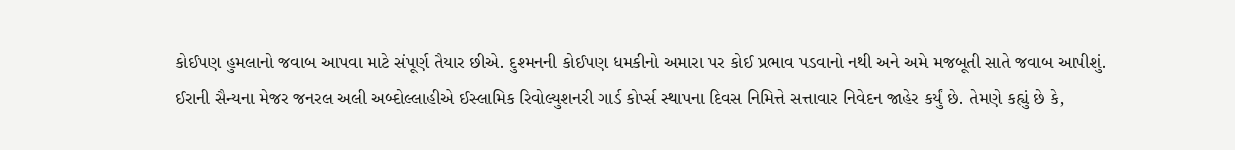કોઈપણ હુમલાનો જવાબ આપવા માટે સંપૂર્ણ તૈયાર છીએ. દુશ્મનની કોઈપણ ધમકીનો અમારા પર કોઈ પ્રભાવ પડવાનો નથી અને અમે મજબૂતી સાતે જવાબ આપીશું.
ઈરાની સૈન્યના મેજર જનરલ અલી અબ્દોલ્લાહીએ ઈસ્લામિક રિવોલ્યુશનરી ગાર્ડ કોર્પ્સ સ્થાપના દિવસ નિમિત્તે સત્તાવાર નિવેદન જાહેર કર્યું છે. તેમણે કહ્યું છે કે,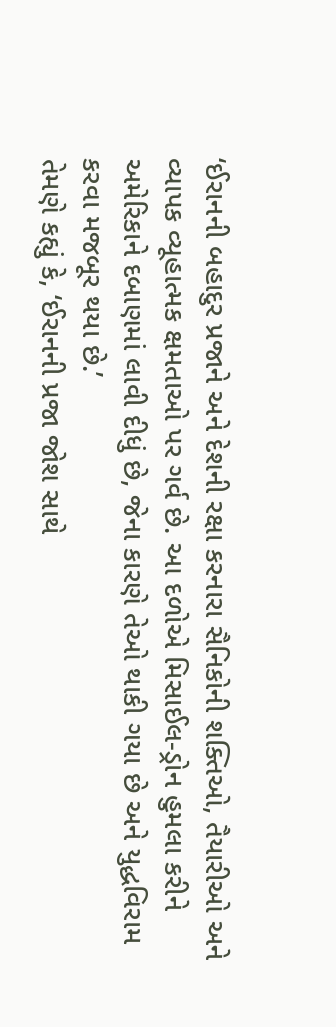‘ઈરાનની બહાદુર પ્રજાને અને દેશની રક્ષા કરનારા સૈનિકોની શક્તિઓ, તૈયારીઓ અને વ્યાપક વ્યૂહાત્મક ક્ષમતાઓ પર ગર્વ છે. આ દળોએ મિસાઈલ-ડ્રોન હુમલા કરીને અમેરિકાને દબાણમાં લાવી દીધું છે, જેના કારણે તેઓ થાકી ગયા છે અને યુદ્ધવિરામ કરવા મજબૂર થયા છે.’
તેમણે કહ્યું કે, ‘ઈરાનની પ્રજા જોશ સાથે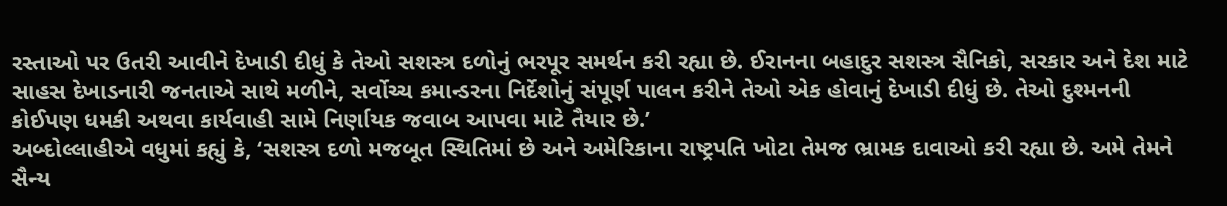રસ્તાઓ પર ઉતરી આવીને દેખાડી દીધું કે તેઓ સશસ્ત્ર દળોનું ભરપૂર સમર્થન કરી રહ્યા છે. ઈરાનના બહાદુર સશસ્ત્ર સૈનિકો, સરકાર અને દેશ માટે સાહસ દેખાડનારી જનતાએ સાથે મળીને, સર્વોચ્ચ કમાન્ડરના નિર્દેશોનું સંપૂર્ણ પાલન કરીને તેઓ એક હોવાનું દેખાડી દીધું છે. તેઓ દુશ્મનની કોઈપણ ધમકી અથવા કાર્યવાહી સામે નિર્ણાયક જવાબ આપવા માટે તૈયાર છે.’
અબ્દોલ્લાહીએ વધુમાં કહ્યું કે, ‘સશસ્ત્ર દળો મજબૂત સ્થિતિમાં છે અને અમેરિકાના રાષ્ટ્રપતિ ખોટા તેમજ ભ્રામક દાવાઓ કરી રહ્યા છે. અમે તેમને સૈન્ય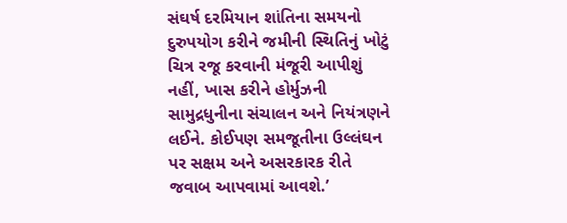સંઘર્ષ દરમિયાન શાંતિના સમયનો દુરુપયોગ કરીને જમીની સ્થિતિનું ખોટું ચિત્ર રજૂ કરવાની મંજૂરી આપીશું નહીં, ખાસ કરીને હોર્મુઝની સામુદ્રધુનીના સંચાલન અને નિયંત્રણને લઈને. કોઈપણ સમજૂતીના ઉલ્લંઘન પર સક્ષમ અને અસરકારક રીતે જવાબ આપવામાં આવશે.’